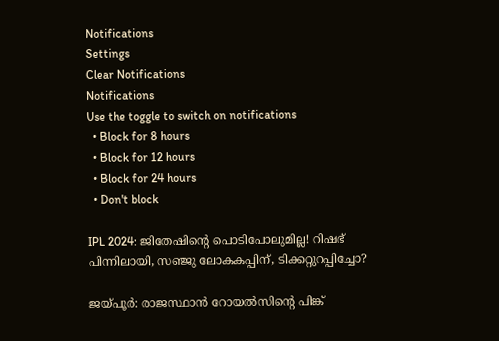Notifications
Settings
Clear Notifications
Notifications
Use the toggle to switch on notifications
  • Block for 8 hours
  • Block for 12 hours
  • Block for 24 hours
  • Don't block

IPL 2024: ജിതേഷിന്‍റെ പൊടിപോലുമില്ല! റിഷഭ് പിന്നിലായി, സഞ്ജു ലോകകപ്പിന്, ടിക്കറ്റുറപ്പിച്ചോ?

ജയ്പൂര്‍: രാജസ്ഥാന്‍ റോയല്‍സിന്റെ പിങ്ക്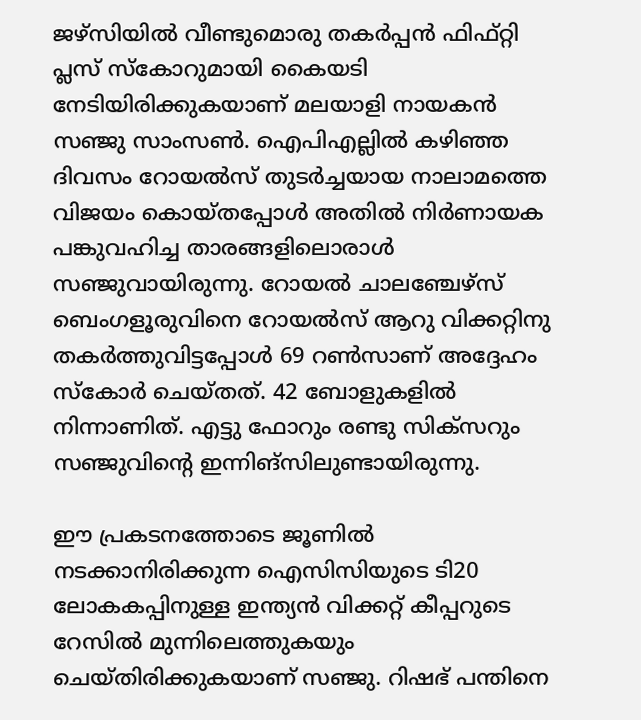ജഴ്‌സിയില്‍ വീണ്ടുമൊരു തകര്‍പ്പന്‍ ഫിഫ്റ്റി പ്ലസ് സ്‌കോറുമായി കൈയടി നേടിയിരിക്കുകയാണ് മലയാളി നായകന്‍ സഞ്ജു സാംസണ്‍. ഐപിഎല്ലില്‍ കഴിഞ്ഞ ദിവസം റോയല്‍സ് തുടര്‍ച്ചയായ നാലാമത്തെ വിജയം കൊയ്തപ്പോള്‍ അതില്‍ നിര്‍ണായക പങ്കുവഹിച്ച താരങ്ങളിലൊരാള്‍ സഞ്ജുവായിരുന്നു. റോയല്‍ ചാലഞ്ചേഴ്‌സ് ബെംഗളൂരുവിനെ റോയല്‍സ് ആറു വിക്കറ്റിനു തകര്‍ത്തുവിട്ടപ്പോള്‍ 69 റണ്‍സാണ് അദ്ദേഹം സ്‌കോര്‍ ചെയ്തത്. 42 ബോളുകളില്‍ നിന്നാണിത്. എട്ടു ഫോറും രണ്ടു സിക്‌സറും സഞ്ജുവിന്റെ ഇന്നിങ്‌സിലുണ്ടായിരുന്നു.

ഈ പ്രകടനത്തോടെ ജൂണില്‍ നടക്കാനിരിക്കുന്ന ഐസിസിയുടെ ടി20 ലോകകപ്പിനുള്ള ഇന്ത്യന്‍ വിക്കറ്റ് കീപ്പറുടെ റേസില്‍ മുന്നിലെത്തുകയും ചെയ്തിരിക്കുകയാണ് സഞ്ജു. റിഷഭ് പന്തിനെ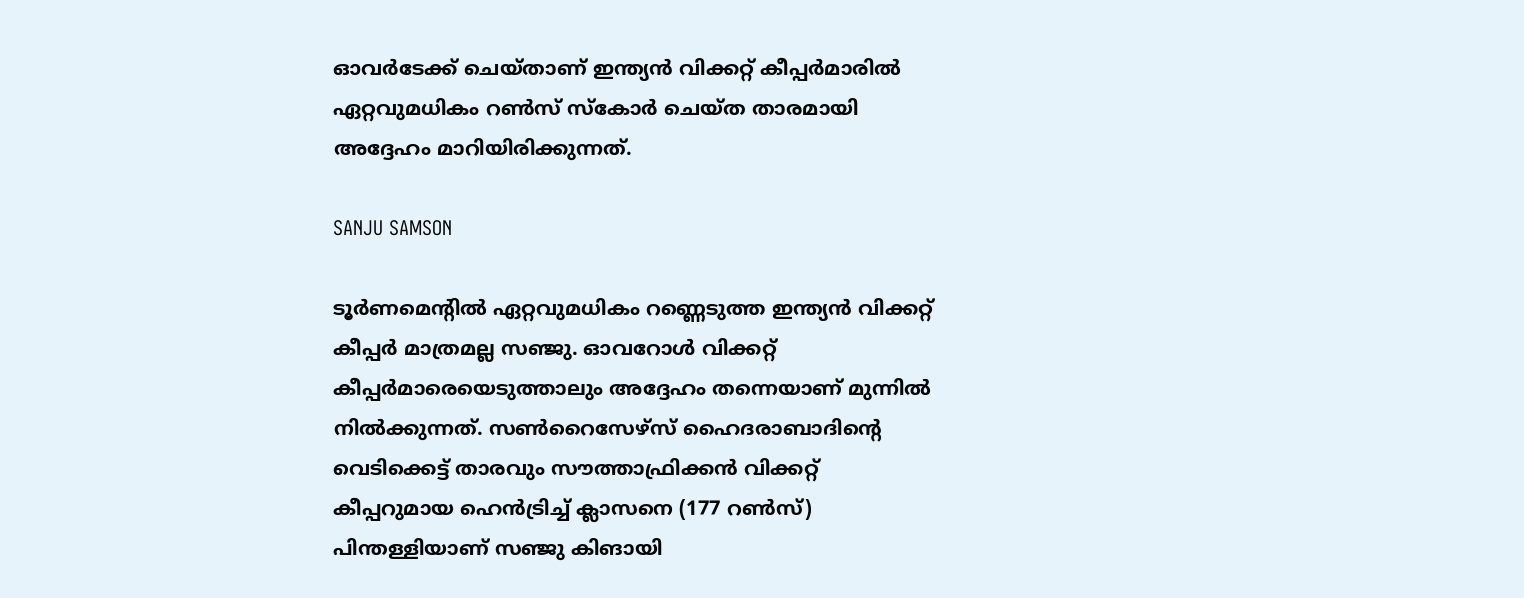ഓവര്‍ടേക്ക് ചെയ്താണ് ഇന്ത്യന്‍ വിക്കറ്റ് കീപ്പര്‍മാരില്‍ ഏറ്റവുമധികം റണ്‍സ് സ്‌കോര്‍ ചെയ്ത താരമായി അദ്ദേഹം മാറിയിരിക്കുന്നത്.

SANJU SAMSON

ടൂര്‍ണമെന്റില്‍ ഏറ്റവുമധികം റണ്ണെടുത്ത ഇന്ത്യന്‍ വിക്കറ്റ് കീപ്പര്‍ മാത്രമല്ല സഞ്ജു. ഓവറോള്‍ വിക്കറ്റ് കീപ്പര്‍മാരെയെടുത്താലും അദ്ദേഹം തന്നെയാണ് മുന്നില്‍ നില്‍ക്കുന്നത്. സണ്‍റൈസേഴ്‌സ് ഹൈദരാബാദിന്റെ വെടിക്കെട്ട് താരവും സൗത്താഫ്രിക്കന്‍ വിക്കറ്റ് കീപ്പറുമായ ഹെന്‍ട്രിച്ച് ക്ലാസനെ (177 റണ്‍സ്) പിന്തള്ളിയാണ് സഞ്ജു കിങായി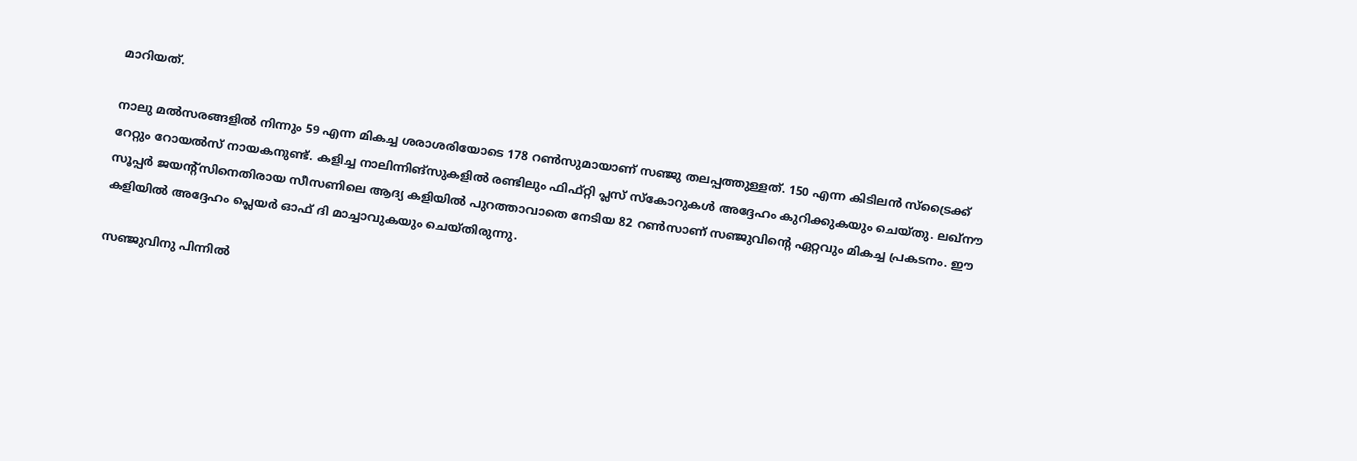മാറിയത്.

നാലു മല്‍സരങ്ങളില്‍ നിന്നും 59 എന്ന മികച്ച ശരാശരിയോടെ 178 റണ്‍സുമായാണ് സഞ്ജു തലപ്പത്തുള്ളത്. 150 എന്ന കിടിലന്‍ സ്‌ട്രൈക്ക് റേറ്റും റോയല്‍സ് നായകനുണ്ട്. കളിച്ച നാലിന്നിങ്‌സുകളില്‍ രണ്ടിലും ഫിഫ്റ്റി പ്ലസ് സ്‌കോറുകള്‍ അദ്ദേഹം കുറിക്കുകയും ചെയ്തു. ലഖ്‌നൗ സൂപ്പര്‍ ജയന്റ്‌സിനെതിരായ സീസണിലെ ആദ്യ കളിയില്‍ പുറത്താവാതെ നേടിയ 82 റണ്‍സാണ് സഞ്ജുവിന്റെ ഏറ്റവും മികച്ച പ്രകടനം. ഈ കളിയില്‍ അദ്ദേഹം പ്ലെയര്‍ ഓഫ് ദി മാച്ചാവുകയും ചെയ്തിരുന്നു.

സഞ്ജുവിനു പിന്നില്‍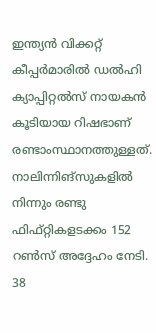ഇന്ത്യന്‍ വിക്കറ്റ് കീപ്പര്‍മാരില്‍ ഡല്‍ഹി ക്യാപ്പിറ്റല്‍സ് നായകന്‍ കൂടിയായ റിഷഭാണ് രണ്ടാംസ്ഥാനത്തുള്ളത്. നാലിന്നിങ്‌സുകളില്‍ നിന്നും രണ്ടു ഫിഫ്റ്റികളടക്കം 152 റണ്‍സ് അദ്ദേഹം നേടി. 38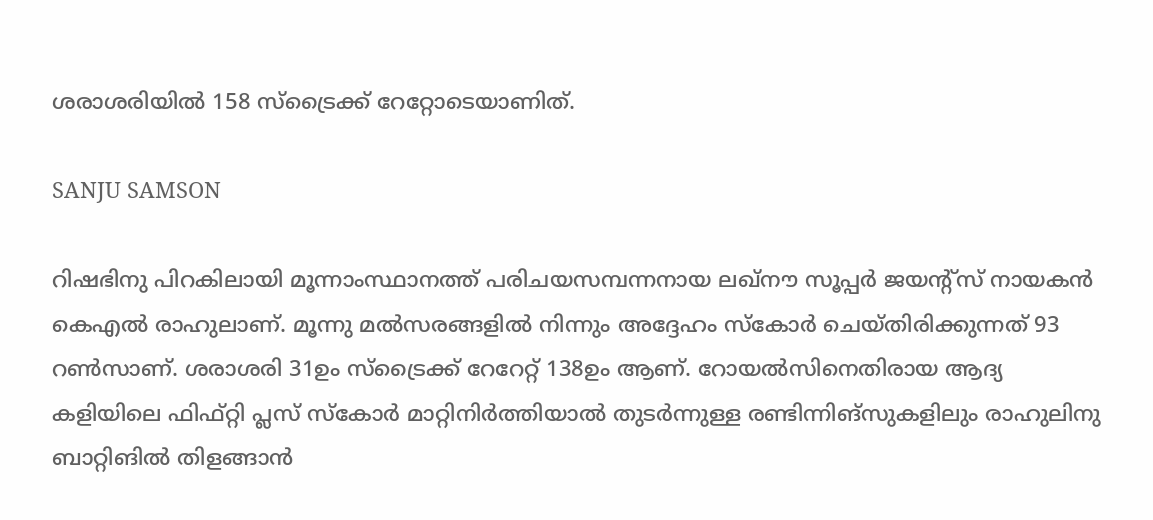ശരാശരിയില്‍ 158 സ്‌ട്രൈക്ക് റേറ്റോടെയാണിത്.

SANJU SAMSON

റിഷഭിനു പിറകിലായി മൂന്നാംസ്ഥാനത്ത് പരിചയസമ്പന്നനായ ലഖ്‌നൗ സൂപ്പര്‍ ജയന്റ്‌സ് നായകന്‍ കെഎല്‍ രാഹുലാണ്. മൂന്നു മല്‍സരങ്ങളില്‍ നിന്നും അദ്ദേഹം സ്‌കോര്‍ ചെയ്തിരിക്കുന്നത് 93 റണ്‍സാണ്. ശരാശരി 31ഉം സ്‌ട്രൈക്ക് റേറേറ്റ് 138ഉം ആണ്. റോയല്‍സിനെതിരായ ആദ്യ കളിയിലെ ഫിഫ്റ്റി പ്ലസ് സ്‌കോര്‍ മാറ്റിനിര്‍ത്തിയാല്‍ തുടര്‍ന്നുള്ള രണ്ടിന്നിങ്‌സുകളിലും രാഹുലിനു ബാറ്റിങില്‍ തിളങ്ങാന്‍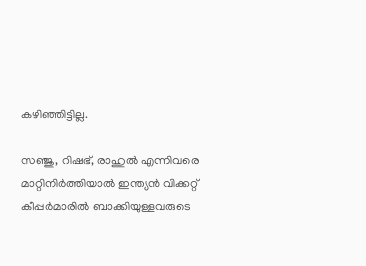കഴിഞ്ഞിട്ടില്ല.

സഞ്ജു, റിഷഭ്, രാഹുല്‍ എന്നിവരെ മാറ്റിനിര്‍ത്തിയാല്‍ ഇന്ത്യന്‍ വിക്കറ്റ് കീപ്പര്‍മാരില്‍ ബാക്കിയുള്ളവരുടെ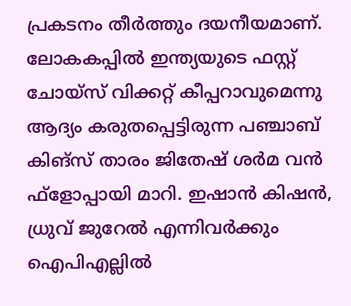പ്രകടനം തീര്‍ത്തും ദയനീയമാണ്. ലോകകപ്പില്‍ ഇന്ത്യയുടെ ഫസ്റ്റ് ചോയ്‌സ് വിക്കറ്റ് കീപ്പറാവുമെന്നു ആദ്യം കരുതപ്പെട്ടിരുന്ന പഞ്ചാബ് കിങ്സ് താരം ജിതേഷ് ശര്‍മ വന്‍ ഫ്‌ളോപ്പായി മാറി. ഇഷാന്‍ കിഷന്‍, ധ്രുവ് ജുറേല്‍ എന്നിവര്‍ക്കും ഐപിഎല്ലില്‍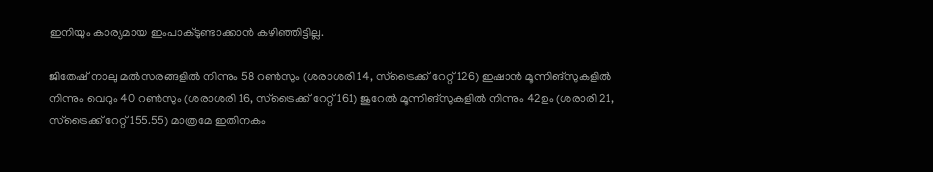ഇനിയും കാര്യമായ ഇംപാക്ടുണ്ടാക്കാന്‍ കഴിഞ്ഞിട്ടില്ല.

ജിതേഷ് നാലു മല്‍സരങ്ങളില്‍ നിന്നും 58 റണ്‍സും (ശരാശരി 14, സ്‌ട്രൈക്ക് റേറ്റ് 126) ഇഷാന്‍ മൂന്നിങ്‌സുകളില്‍ നിന്നും വെറും 40 റണ്‍സും (ശരാശരി 16, സ്‌ട്രൈക്ക് റേറ്റ് 161) ജുറേല്‍ മൂന്നിങ്‌സുകളില്‍ നിന്നും 42ഉം (ശരാരി 21, സ്‌ട്രൈക്ക് റേറ്റ് 155.55) മാത്രമേ ഇതിനകം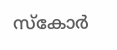സ്‌കോര്‍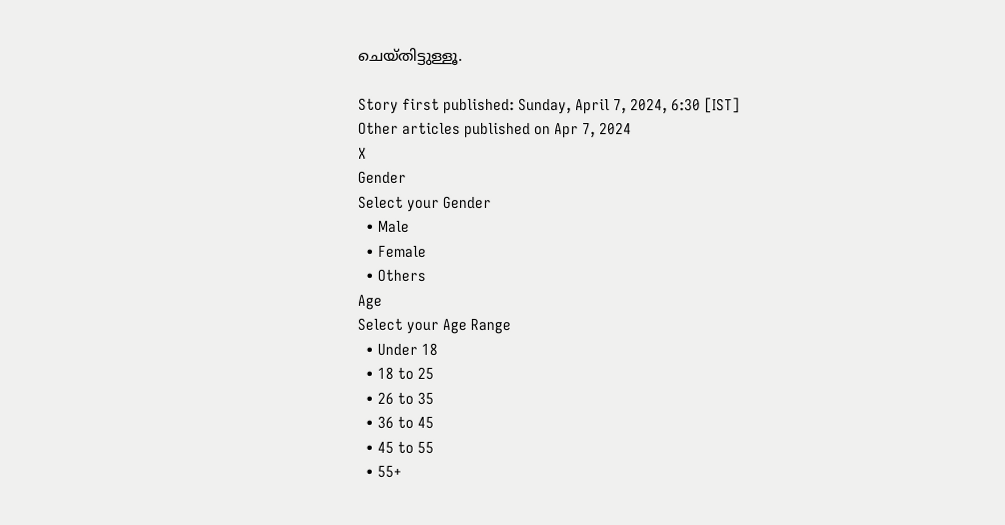ചെയ്തിട്ടുള്ളൂ.

Story first published: Sunday, April 7, 2024, 6:30 [IST]
Other articles published on Apr 7, 2024
X
Gender
Select your Gender
  • Male
  • Female
  • Others
Age
Select your Age Range
  • Under 18
  • 18 to 25
  • 26 to 35
  • 36 to 45
  • 45 to 55
  • 55+